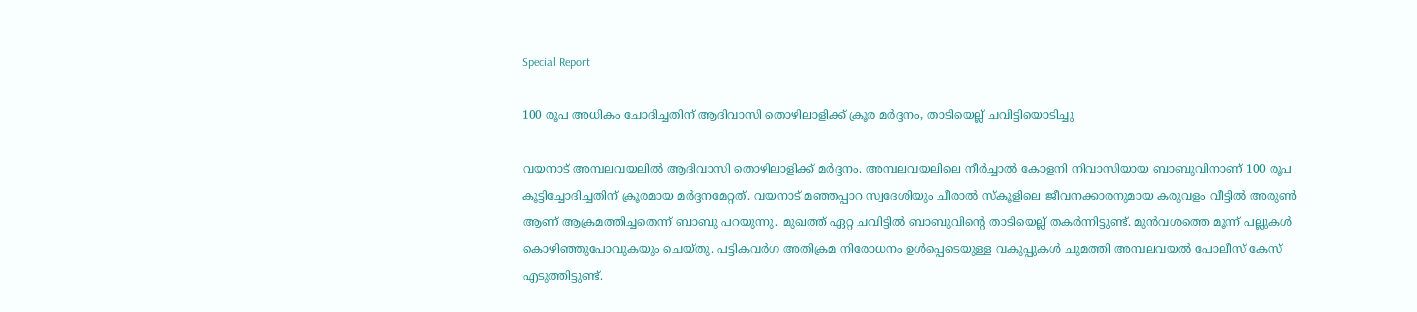Special Report

100 രൂപ അധികം ചോദിച്ചതിന് ആദിവാസി തൊഴിലാളിക്ക് ക്രൂര മർദ്ദനം, താടിയെല്ല് ചവിട്ടിയൊടിച്ചു

വയനാട് അമ്പലവയലിൽ ആദിവാസി തൊഴിലാളിക്ക് മർദ്ദനം. അമ്പലവയലിലെ നീർച്ചാൽ കോളനി നിവാസിയായ ബാബുവിനാണ് 100 രൂപ കൂട്ടിച്ചോദിച്ചതിന് ക്രൂരമായ മർദ്ദനമേറ്റത്. വയനാട് മഞ്ഞപ്പാറ സ്വദേശിയും ചീരാൽ സ്‌കൂളിലെ ജീവനക്കാരനുമായ കരുവളം വീട്ടിൽ അരുൺ ആണ് ആക്രമത്തിച്ചതെന്ന് ബാബു പറയുന്നു. മുഖത്ത് ഏറ്റ ചവിട്ടിൽ ബാബുവിന്റെ താടിയെല്ല് തകർന്നിട്ടുണ്ട്. മുൻവശത്തെ മൂന്ന് പല്ലുകൾ കൊഴിഞ്ഞുപോവുകയും ചെയ്തു. പട്ടികവർഗ അതിക്രമ നിരോധനം ഉൾപ്പെടെയുള്ള വകുപ്പുകൾ ചുമത്തി അമ്പലവയൽ പോലീസ് കേസ് എടുത്തിട്ടുണ്ട്.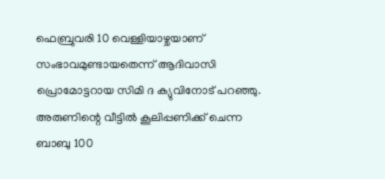ഫെബ്രുവരി 10 വെള്ളിയാഴ്ചയാണ് സംഭാവമുണ്ടായതെന്ന് ആദിവാസി പ്രൊമോട്ടറായ സിമി ദ ക്യുവിനോട് പറഞ്ഞു. അരുണിന്റെ വീട്ടിൽ കൂലിപ്പണിക്ക് ചെന്ന ബാബു 100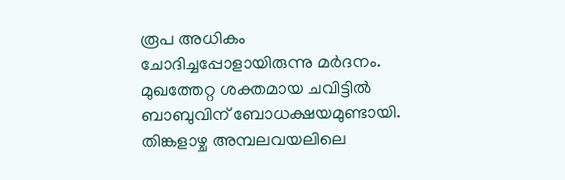രൂപ അധികം ചോദിച്ചപ്പോളായിരുന്നു മർദനം. മുഖത്തേറ്റ ശക്തമായ ചവിട്ടിൽ ബാബുവിന് ബോധക്ഷയമുണ്ടായി. തിങ്കളാഴ്ച അമ്പലവയലിലെ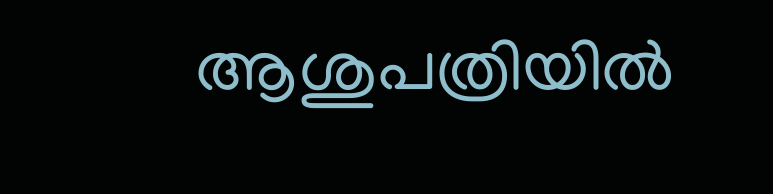ആശുപത്രിയിൽ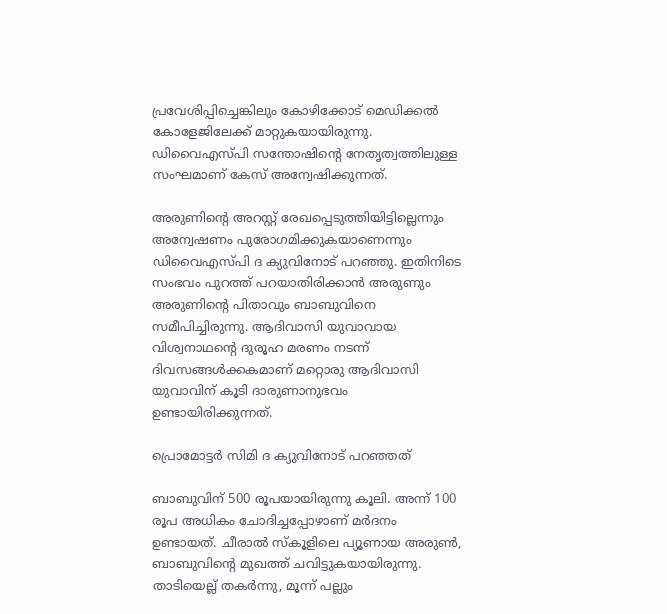പ്രവേശിപ്പിച്ചെങ്കിലും കോഴിക്കോട് മെഡിക്കൽ കോളേജിലേക്ക് മാറ്റുകയായിരുന്നു. ഡിവൈഎസ്പി സന്തോഷിന്റെ നേതൃത്വത്തിലുള്ള സംഘമാണ് കേസ് അന്വേഷിക്കുന്നത്.

അരുണിന്റെ അറസ്റ്റ് രേഖപ്പെടുത്തിയിട്ടില്ലെന്നും അന്വേഷണം പുരോഗമിക്കുകയാണെന്നും ഡിവൈഎസ്പി ദ ക്യുവിനോട് പറഞ്ഞു. ഇതിനിടെ സംഭവം പുറത്ത് പറയാതിരിക്കാൻ അരുണും അരുണിന്റെ പിതാവും ബാബുവിനെ സമീപിച്ചിരുന്നു. ആദിവാസി യുവാവായ വിശ്വനാഥന്റെ ദുരൂഹ മരണം നടന്ന് ദിവസങ്ങൾക്കകമാണ് മറ്റൊരു ആദിവാസി യുവാവിന് കൂടി ദാരുണാനുഭവം ഉണ്ടായിരിക്കുന്നത്.

പ്രൊമോട്ടർ സിമി ദ ക്യുവിനോട് പറഞ്ഞത്

ബാബുവിന് 500 രൂപയായിരുന്നു കൂലി. അന്ന് 100 രൂപ അധികം ചോദിച്ചപ്പോഴാണ് മർദനം ഉണ്ടായത്. ചീരാൽ സ്‌കൂളിലെ പ്യൂണായ അരുൺ, ബാബുവിന്റെ മുഖത്ത് ചവിട്ടുകയായിരുന്നു. താടിയെല്ല് തകർന്നു, മൂന്ന് പല്ലും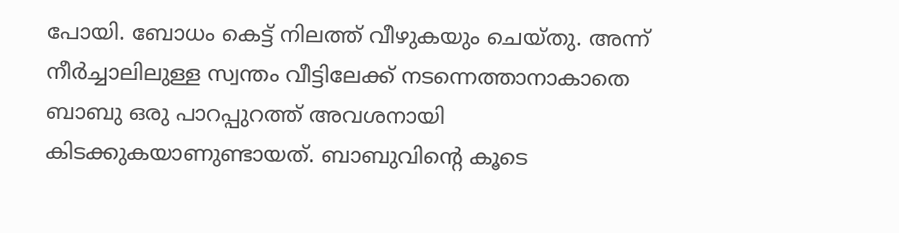പോയി. ബോധം കെട്ട് നിലത്ത് വീഴുകയും ചെയ്തു. അന്ന് നീർച്ചാലിലുള്ള സ്വന്തം വീട്ടിലേക്ക് നടന്നെത്താനാകാതെ ബാബു ഒരു പാറപ്പുറത്ത് അവശനായി കിടക്കുകയാണുണ്ടായത്. ബാബുവിന്റെ കൂടെ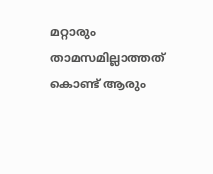മറ്റാരും താമസമില്ലാത്തത് കൊണ്ട് ആരും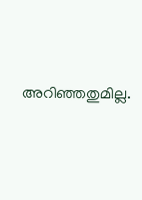അറിഞ്ഞതുമില്ല.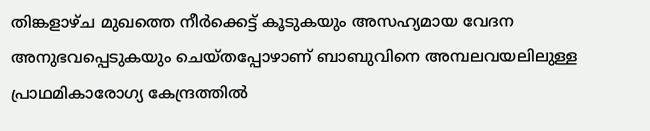തിങ്കളാഴ്ച മുഖത്തെ നീർക്കെട്ട് കൂടുകയും അസഹ്യമായ വേദന അനുഭവപ്പെടുകയും ചെയ്തപ്പോഴാണ് ബാബുവിനെ അമ്പലവയലിലുള്ള പ്രാഥമികാരോഗ്യ കേന്ദ്രത്തിൽ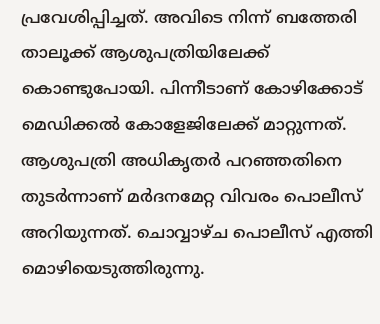പ്രവേശിപ്പിച്ചത്. അവിടെ നിന്ന് ബത്തേരി താലൂക്ക് ആശുപത്രിയിലേക്ക് കൊണ്ടുപോയി. പിന്നീടാണ് കോഴിക്കോട് മെഡിക്കൽ കോളേജിലേക്ക് മാറ്റുന്നത്. ആശുപത്രി അധികൃതർ പറഞ്ഞതിനെ തുടർന്നാണ് മർദനമേറ്റ വിവരം പൊലീസ് അറിയുന്നത്. ചൊവ്വാഴ്ച പൊലീസ് എത്തി മൊഴിയെടുത്തിരുന്നു.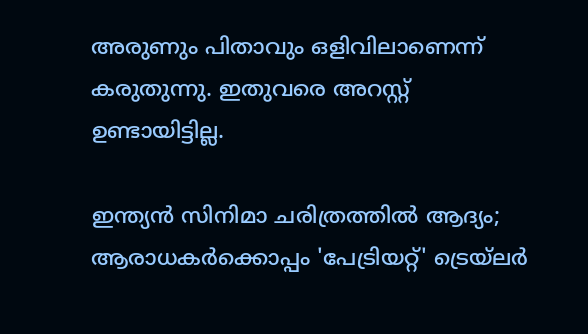അരുണും പിതാവും ഒളിവിലാണെന്ന് കരുതുന്നു. ഇതുവരെ അറസ്റ്റ് ഉണ്ടായിട്ടില്ല.

ഇന്ത്യൻ സിനിമാ ചരിത്രത്തിൽ ആദ്യം; ആരാധകർക്കൊപ്പം 'പേട്രിയറ്റ്' ട്രെയ്‌ലർ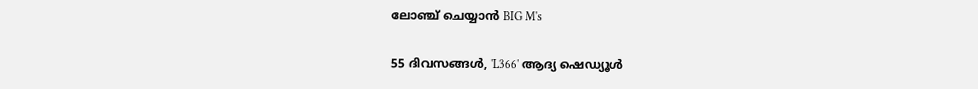ലോഞ്ച് ചെയ്യാൻ BIG M's

55 ദിവസങ്ങൾ, 'L366' ആദ്യ ഷെഡ്യൂൾ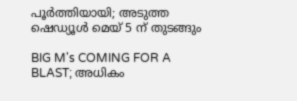പൂർത്തിയായി; അടുത്ത ഷെഡ്യൂൾ മെയ് 5 ന് തുടങ്ങും

BIG M's COMING FOR A BLAST; അധികം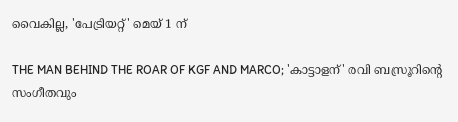വൈകില്ല, 'പേട്രിയറ്റ്' മെയ് 1 ന്

THE MAN BEHIND THE ROAR OF KGF AND MARCO; 'കാട്ടാളന്' രവി ബസ്രൂറിന്‍റെ സംഗീതവും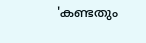'കണ്ടതും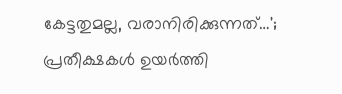കേട്ടതുമല്ല, വരാനിരിക്കുന്നത്…'; പ്രതീക്ഷകൾ ഉയർത്തി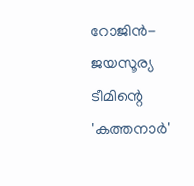റോജിൻ-ജയസൂര്യ ടീമിന്റെ 'കത്തനാർ'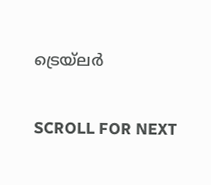ട്രെയ്‌ലർ

SCROLL FOR NEXT